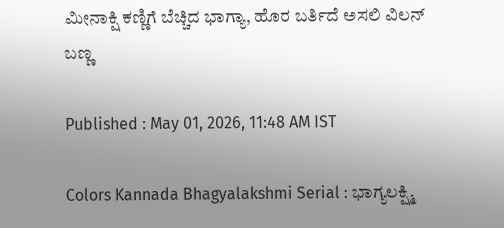ಮೀನಾಕ್ಷಿ ಕಣ್ಣಿಗೆ ಬೆಚ್ಚಿದ ಭಾಗ್ಯಾ, ಹೊರ ಬರ್ತಿದೆ ಅಸಲಿ ವಿಲನ್ ಬಣ್ಣ

Published : May 01, 2026, 11:48 AM IST

Colors Kannada Bhagyalakshmi Serial : ಭಾಗ್ಯಲಕ್ಷ್ಮಿ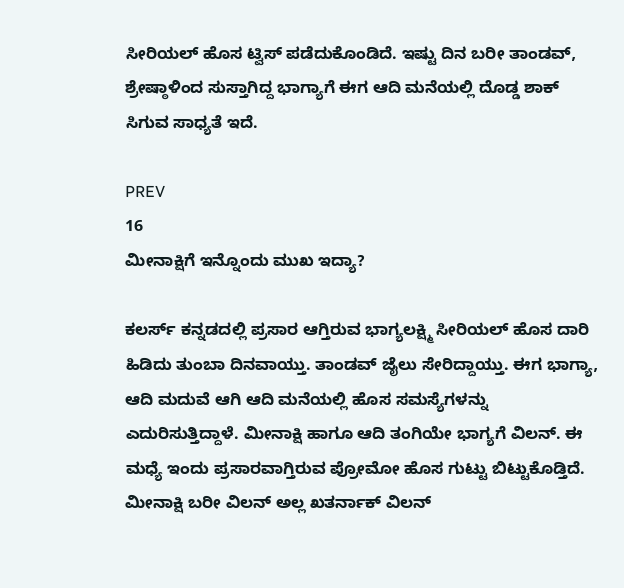ಸೀರಿಯಲ್ ಹೊಸ ಟ್ವಿಸ್ ಪಡೆದುಕೊಂಡಿದೆ. ಇಷ್ಟು ದಿನ ಬರೀ ತಾಂಡವ್, ಶ್ರೇಷ್ಠಾಳಿಂದ ಸುಸ್ತಾಗಿದ್ದ ಭಾಗ್ಯಾಗೆ ಈಗ ಆದಿ ಮನೆಯಲ್ಲಿ ದೊಡ್ಡ ಶಾಕ್ ಸಿಗುವ ಸಾಧ್ಯತೆ ಇದೆ.

PREV
16
ಮೀನಾಕ್ಷಿಗೆ ಇನ್ನೊಂದು ಮುಖ ಇದ್ಯಾ?

ಕಲರ್ಸ್ ಕನ್ನಡದಲ್ಲಿ ಪ್ರಸಾರ ಆಗ್ತಿರುವ ಭಾಗ್ಯಲಕ್ಷ್ಮಿ ಸೀರಿಯಲ್ ಹೊಸ ದಾರಿ ಹಿಡಿದು ತುಂಬಾ ದಿನವಾಯ್ತು. ತಾಂಡವ್ ಜೈಲು ಸೇರಿದ್ದಾಯ್ತು. ಈಗ ಭಾಗ್ಯಾ, ಆದಿ ಮದುವೆ ಆಗಿ ಆದಿ ಮನೆಯಲ್ಲಿ ಹೊಸ ಸಮಸ್ಯೆಗಳನ್ನು ಎದುರಿಸುತ್ತಿದ್ದಾಳೆ. ಮೀನಾಕ್ಷಿ ಹಾಗೂ ಆದಿ ತಂಗಿಯೇ ಭಾಗ್ಯಗೆ ವಿಲನ್. ಈ ಮಧ್ಯೆ ಇಂದು ಪ್ರಸಾರವಾಗ್ತಿರುವ ಪ್ರೋಮೋ ಹೊಸ ಗುಟ್ಟು ಬಿಟ್ಟುಕೊಡ್ತಿದೆ. ಮೀನಾಕ್ಷಿ ಬರೀ ವಿಲನ್ ಅಲ್ಲ ಖತರ್ನಾಕ್ ವಿಲನ್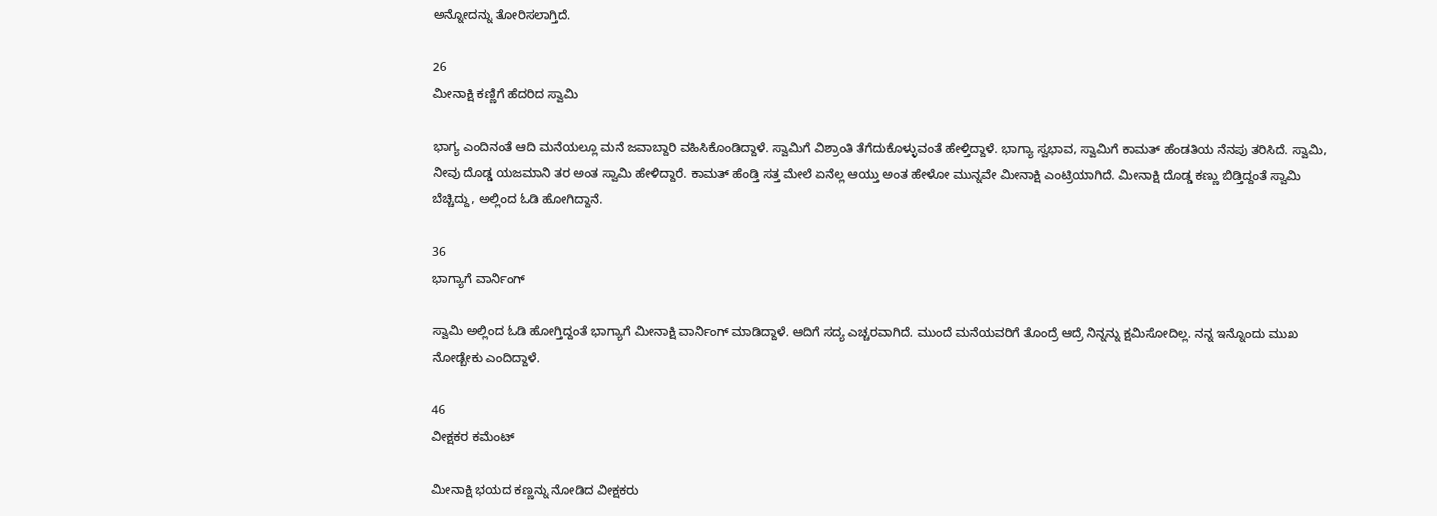ಅನ್ನೋದನ್ನು ತೋರಿಸಲಾಗ್ತಿದೆ.

26
ಮೀನಾಕ್ಷಿ ಕಣ್ಣಿಗೆ ಹೆದರಿದ ಸ್ವಾಮಿ

ಭಾಗ್ಯ ಎಂದಿನಂತೆ ಆದಿ ಮನೆಯಲ್ಲೂ ಮನೆ ಜವಾಬ್ದಾರಿ ವಹಿಸಿಕೊಂಡಿದ್ದಾಳೆ. ಸ್ವಾಮಿಗೆ ವಿಶ್ರಾಂತಿ ತೆಗೆದುಕೊಳ್ಳುವಂತೆ ಹೇಳ್ತಿದ್ದಾಳೆ. ಭಾಗ್ಯಾ ಸ್ವಭಾವ, ಸ್ವಾಮಿಗೆ ಕಾಮತ್ ಹೆಂಡತಿಯ ನೆನಪು ತರಿಸಿದೆ. ಸ್ವಾಮಿ, ನೀವು ದೊಡ್ಡ ಯಜಮಾನಿ ತರ ಅಂತ ಸ್ವಾಮಿ ಹೇಳಿದ್ದಾರೆ. ಕಾಮತ್ ಹೆಂಡ್ತಿ ಸತ್ತ ಮೇಲೆ ಏನೆಲ್ಲ ಆಯ್ತು ಅಂತ ಹೇಳೋ ಮುನ್ನವೇ ಮೀನಾಕ್ಷಿ ಎಂಟ್ರಿಯಾಗಿದೆ. ಮೀನಾಕ್ಷಿ ದೊಡ್ಡ ಕಣ್ಣು ಬಿಡ್ತಿದ್ದಂತೆ ಸ್ವಾಮಿ ಬೆಚ್ಚಿದ್ದು, ಅಲ್ಲಿಂದ ಓಡಿ ಹೋಗಿದ್ದಾನೆ.

36
ಭಾಗ್ಯಾಗೆ ವಾರ್ನಿಂಗ್

ಸ್ವಾಮಿ ಅಲ್ಲಿಂದ ಓಡಿ ಹೋಗ್ತಿದ್ದಂತೆ ಭಾಗ್ಯಾಗೆ ಮೀನಾಕ್ಷಿ ವಾರ್ನಿಂಗ್ ಮಾಡಿದ್ದಾಳೆ. ಆದಿಗೆ ಸದ್ಯ ಎಚ್ಚರವಾಗಿದೆ. ಮುಂದೆ ಮನೆಯವರಿಗೆ ತೊಂದ್ರೆ ಆದ್ರೆ ನಿನ್ನನ್ನು ಕ್ಷಮಿಸೋದಿಲ್ಲ. ನನ್ನ ಇನ್ನೊಂದು ಮುಖ ನೋಡ್ಬೇಕು ಎಂದಿದ್ದಾಳೆ.

46
ವೀಕ್ಷಕರ ಕಮೆಂಟ್

ಮೀನಾಕ್ಷಿ ಭಯದ ಕಣ್ಣನ್ನು ನೋಡಿದ ವೀಕ್ಷಕರು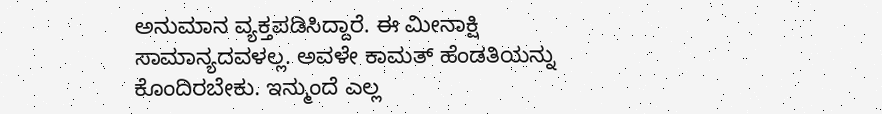ಅನುಮಾನ ವ್ಯಕ್ತಪಡಿಸಿದ್ದಾರೆ. ಈ ಮೀನಾಕ್ಷಿ ಸಾಮಾನ್ಯದವಳಲ್ಲ. ಅವಳೇ ಕಾಮತ್ ಹೆಂಡತಿಯನ್ನು ಕೊಂದಿರಬೇಕು. ಇನ್ಮುಂದೆ ಎಲ್ಲ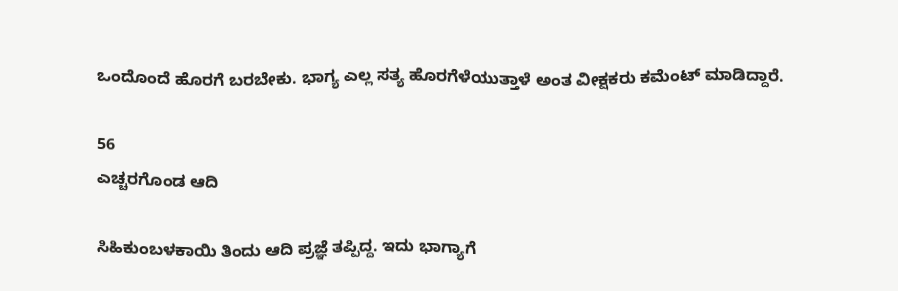ಒಂದೊಂದೆ ಹೊರಗೆ ಬರಬೇಕು. ಭಾಗ್ಯ ಎಲ್ಲ ಸತ್ಯ ಹೊರಗೆಳೆಯುತ್ತಾಳೆ ಅಂತ ವೀಕ್ಷಕರು ಕಮೆಂಟ್ ಮಾಡಿದ್ದಾರೆ.

56
ಎಚ್ಚರಗೊಂಡ ಆದಿ

ಸಿಹಿಕುಂಬಳಕಾಯಿ ತಿಂದು ಆದಿ ಪ್ರಜ್ಞೆ ತಪ್ಪಿದ್ದ. ಇದು ಭಾಗ್ಯಾಗೆ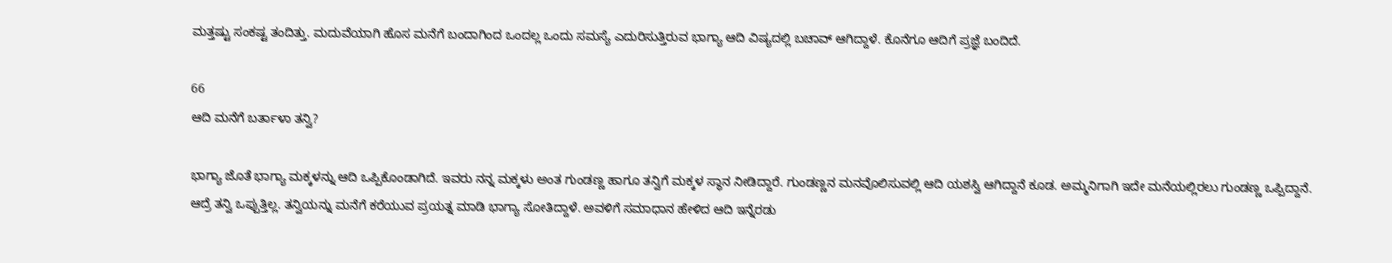ಮತ್ತಷ್ಟು ಸಂಕಷ್ಟ ತಂದಿತ್ತು. ಮದುವೆಯಾಗಿ ಹೊಸ ಮನೆಗೆ ಬಂದಾಗಿಂದ ಒಂದಲ್ಲ ಒಂದು ಸಮಸ್ಯೆ ಎದುರಿಸುತ್ತಿರುವ ಭಾಗ್ಯಾ ಆದಿ ವಿಷ್ಯದಲ್ಲಿ ಬಚಾವ್ ಆಗಿದ್ದಾಳೆ. ಕೊನೆಗೂ ಆದಿಗೆ ಪ್ರಜ್ಞೆ ಬಂದಿದೆ.

66
ಆದಿ ಮನೆಗೆ ಬರ್ತಾಳಾ ತನ್ವಿ?

ಭಾಗ್ಯಾ ಜೊತೆ ಭಾಗ್ಯಾ ಮಕ್ಕಳನ್ನು ಆದಿ ಒಪ್ಪಿಕೊಂಡಾಗಿದೆ. ಇವರು ನನ್ನ ಮಕ್ಕಳು ಅಂತ ಗುಂಡಣ್ಣ ಹಾಗೂ ತನ್ವಿಗೆ ಮಕ್ಕಳ ಸ್ಥಾನ ನೀಡಿದ್ದಾರೆ. ಗುಂಡಣ್ಣನ ಮನವೊಲಿಸುವಲ್ಲಿ ಆದಿ ಯಶಸ್ವಿ ಆಗಿದ್ದಾನೆ ಕೂಡ. ಅಮ್ಮನಿಗಾಗಿ ಇದೇ ಮನೆಯಲ್ಲಿರಲು ಗುಂಡಣ್ಣ ಒಪ್ಪಿದ್ದಾನೆ. ಆದ್ರೆ ತನ್ವಿ ಒಪ್ಪುತ್ತಿಲ್ಲ. ತನ್ವಿಯನ್ನು ಮನೆಗೆ ಕರೆಯುವ ಪ್ರಯತ್ನ ಮಾಡಿ ಭಾಗ್ಯಾ ಸೋತಿದ್ದಾಳೆ. ಅವಳಿಗೆ ಸಮಾಧಾನ ಹೇಳಿದ ಆದಿ ಇನ್ನೆರಡು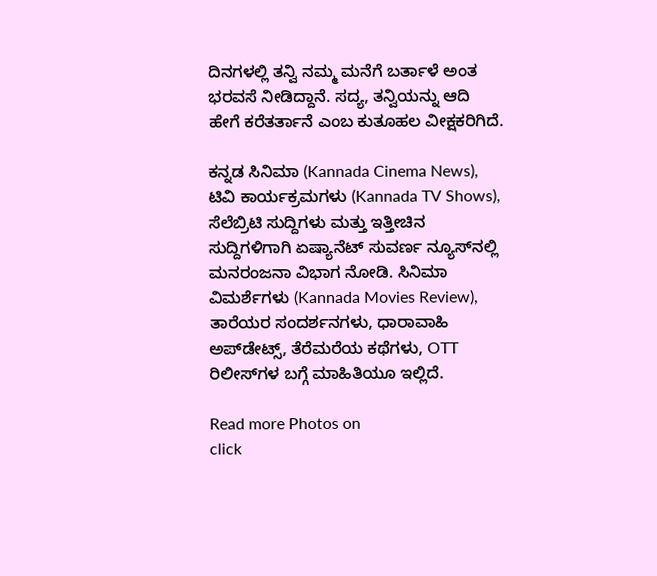ದಿನಗಳಲ್ಲಿ ತನ್ವಿ ನಮ್ಮ ಮನೆಗೆ ಬರ್ತಾಳೆ ಅಂತ ಭರವಸೆ ನೀಡಿದ್ದಾನೆ. ಸದ್ಯ, ತನ್ವಿಯನ್ನು ಆದಿ ಹೇಗೆ ಕರೆತರ್ತಾನೆ ಎಂಬ ಕುತೂಹಲ ವೀಕ್ಷಕರಿಗಿದೆ.

ಕನ್ನಡ ಸಿನಿಮಾ (Kannada Cinema News), ಟಿವಿ ಕಾರ್ಯಕ್ರಮಗಳು (Kannada TV Shows), ಸೆಲೆಬ್ರಿಟಿ ಸುದ್ದಿಗಳು ಮತ್ತು ಇತ್ತೀಚಿನ ಸುದ್ದಿಗಳಿಗಾಗಿ ಏಷ್ಯಾನೆಟ್ ಸುವರ್ಣ ನ್ಯೂಸ್‌ನಲ್ಲಿ ಮನರಂಜನಾ ವಿಭಾಗ ನೋಡಿ. ಸಿನಿಮಾ ವಿಮರ್ಶೆಗಳು (Kannada Movies Review), ತಾರೆಯರ ಸಂದರ್ಶನಗಳು, ಧಾರಾವಾಹಿ ಅಪ್‌ಡೇಟ್ಸ್‌, ತೆರೆಮರೆಯ ಕಥೆಗಳು, OTT ರಿಲೀಸ್‌ಗಳ ಬಗ್ಗೆ ಮಾಹಿತಿಯೂ ಇಲ್ಲಿದೆ.

Read more Photos on
click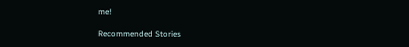me!

Recommended Stories